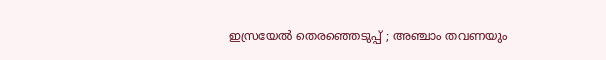ഇസ്രയേല്‍ തെരഞ്ഞെടുപ്പ് ; അഞ്ചാം തവണയും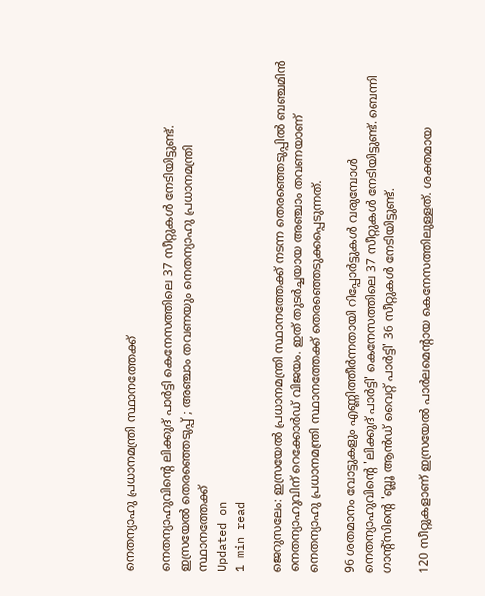നെതന്യാഹു പ്രധാനമന്ത്രി സ്ഥാനത്തേക്ക്

നെതന്യാഹുവിന്റെ ലിക്കുദ് പാര്‍ട്ടി കെനേസത്തിലെ 37 സീറ്റുകള്‍ നേടിയിട്ടുണ്ട്.
ഇസ്രയേല്‍ തെരഞ്ഞെടുപ്പ് ; അഞ്ചാം തവണയും നെതന്യാഹു പ്രധാനമന്ത്രി സ്ഥാനത്തേക്ക്
Updated on
1 min read

ജെറുസലേം: ഇസ്രയേല്‍ പ്രധാനമന്ത്രി സ്ഥാനത്തേക്ക് നടന്ന തെരഞ്ഞെടുപ്പില്‍ ബഞ്ചമിന്‍ നെതന്യാഹുവിന് റെക്കോര്‍ഡ് വിജയം. ഇത് തുടര്‍ച്ചയായ അഞ്ചാം തവണയാണ് നെതന്യാഹു പ്രധാനമന്ത്രി സ്ഥാനത്തേക്ക് തെരഞ്ഞെടുക്കപ്പെടുന്നത്.

96 ശതമാനം വോട്ടുകളും എണ്ണിത്തീര്‍ന്നതായി റിപ്പോര്‍ട്ടുകള്‍ വരുമ്പോള്‍ നെതന്യാഹുവിന്റെ 'ലിക്കുദ് പാര്‍ട്ടി' കെനേസത്തിലെ 37 സീറ്റുകള്‍ നേടിയിട്ടുണ്ട്. ബെന്നി ഗാന്റ്‌സിന്റെ 'ബ്ലൂ ആന്‍ഡ് വൈറ്റ് പാര്‍ട്ടി' 36 സീറ്റുകള്‍ നേടിയിട്ടുണ്ട്.

120 സീറ്റുകളാണ് ഇസ്രയേല്‍ പാര്‍ലമെന്റായ കെനേസത്തിലുള്ളത്. ശക്തമായ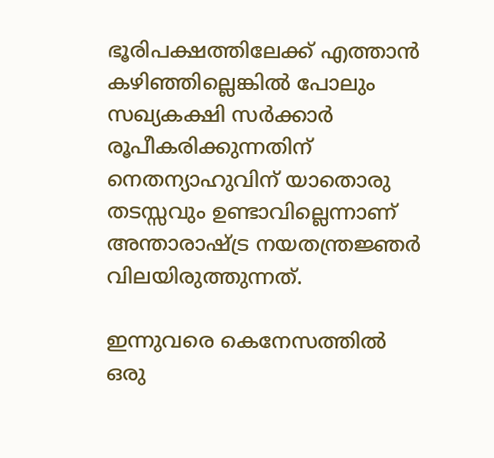ഭൂരിപക്ഷത്തിലേക്ക് എത്താന്‍ കഴിഞ്ഞില്ലെങ്കില്‍ പോലും സഖ്യകക്ഷി സര്‍ക്കാര്‍ രൂപീകരിക്കുന്നതിന് നെതന്യാഹുവിന് യാതൊരു തടസ്സവും ഉണ്ടാവില്ലെന്നാണ് അന്താരാഷ്ട്ര നയതന്ത്രജ്ഞര്‍ വിലയിരുത്തുന്നത്.

ഇന്നുവരെ കെനേസത്തില്‍ ഒരു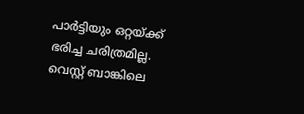പാര്‍ട്ടിയും ഒറ്റയ്ക്ക് ഭരിച്ച ചരിത്രമില്ല. വെസ്റ്റ് ബാങ്കിലെ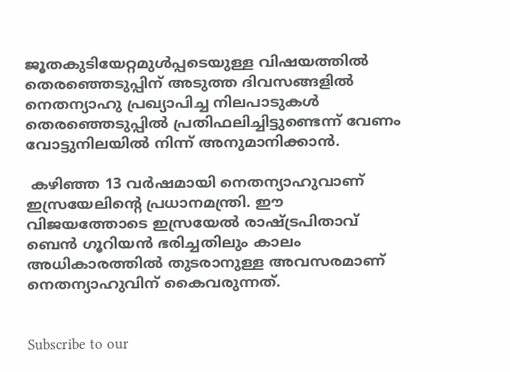ജൂതകുടിയേറ്റമുള്‍പ്പടെയുള്ള വിഷയത്തില്‍ തെരഞ്ഞെടുപ്പിന് അടുത്ത ദിവസങ്ങളില്‍ നെതന്യാഹു പ്രഖ്യാപിച്ച നിലപാടുകള്‍ തെരഞ്ഞെടുപ്പില്‍ പ്രതിഫലിച്ചിട്ടുണ്ടെന്ന് വേണം വോട്ടുനിലയില്‍ നിന്ന് അനുമാനിക്കാന്‍.

 കഴിഞ്ഞ 13 വര്‍ഷമായി നെതന്യാഹുവാണ് ഇസ്രയേലിന്റെ പ്രധാനമന്ത്രി. ഈ വിജയത്തോടെ ഇസ്രയേല്‍ രാഷ്ട്രപിതാവ് ബെന്‍ ഗൂറിയന്‍ ഭരിച്ചതിലും കാലം അധികാരത്തില്‍ തുടരാനുള്ള അവസരമാണ് നെതന്യാഹുവിന് കൈവരുന്നത്.


Subscribe to our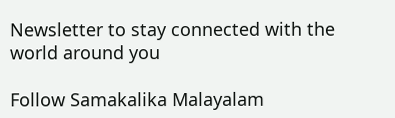Newsletter to stay connected with the world around you

Follow Samakalika Malayalam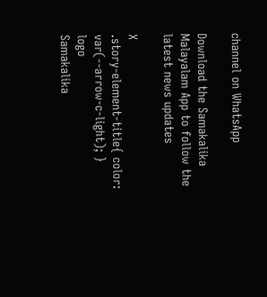channel on WhatsApp

Download the Samakalika Malayalam App to follow the latest news updates

X
.story-element-title{ color: var(--arrow-c-light); }
logo
Samakalika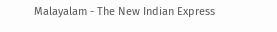Malayalam - The New Indian Express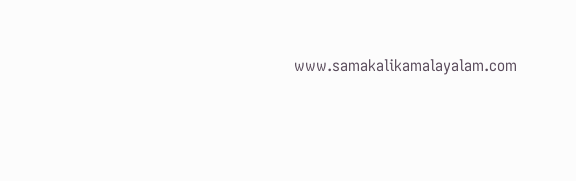www.samakalikamalayalam.com